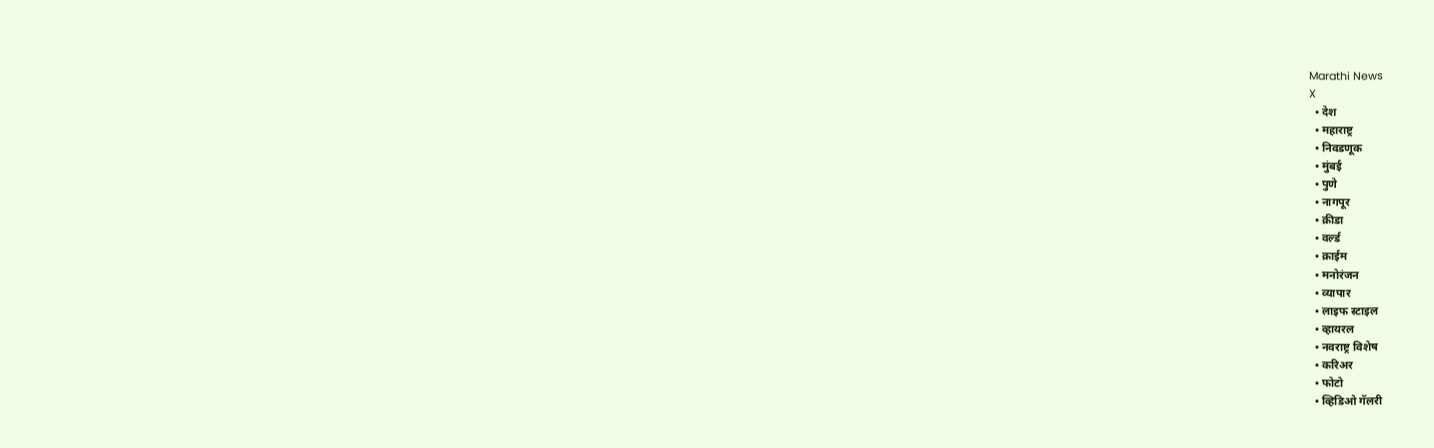Marathi News
X
  • देश
  • महाराष्ट्र
  • निवडणूक
  • मुंबई
  • पुणे
  • नागपूर
  • क्रीडा
  • वर्ल्ड
  • क्राईम
  • मनोरंजन
  • व्यापार
  • लाइफ स्टाइल
  • व्हायरल
  • नवराष्ट्र विशेष
  • करिअर
  • फोटो
  • व्हिडिओ गॅलरी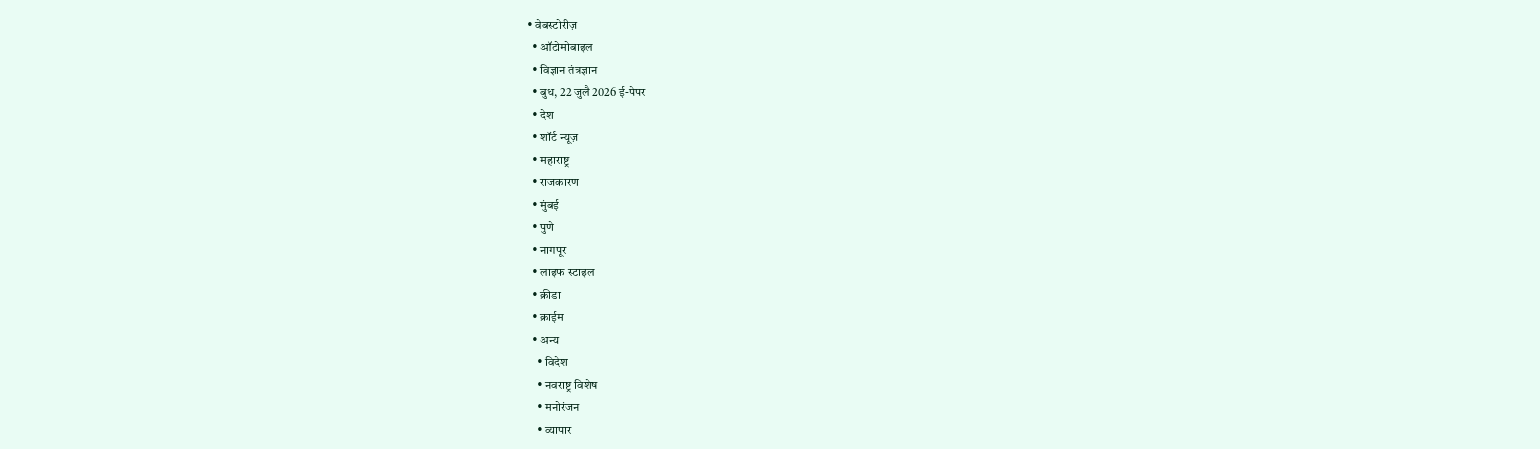• वेबस्टोरीज़
  • ऑटोमोबाइल
  • विज्ञान तंत्रज्ञान
  • बुध, 22 जुलै 2026 ई-पेपर
  • देश
  • शॉर्ट न्यूज़
  • महाराष्ट्र
  • राजकारण
  • मुंबई
  • पुणे
  • नागपूर
  • लाइफ स्टाइल
  • क्रीडा
  • क्राईम
  • अन्य
    • विदेश
    • नवराष्ट्र विशेष
    • मनोरंजन
    • व्यापार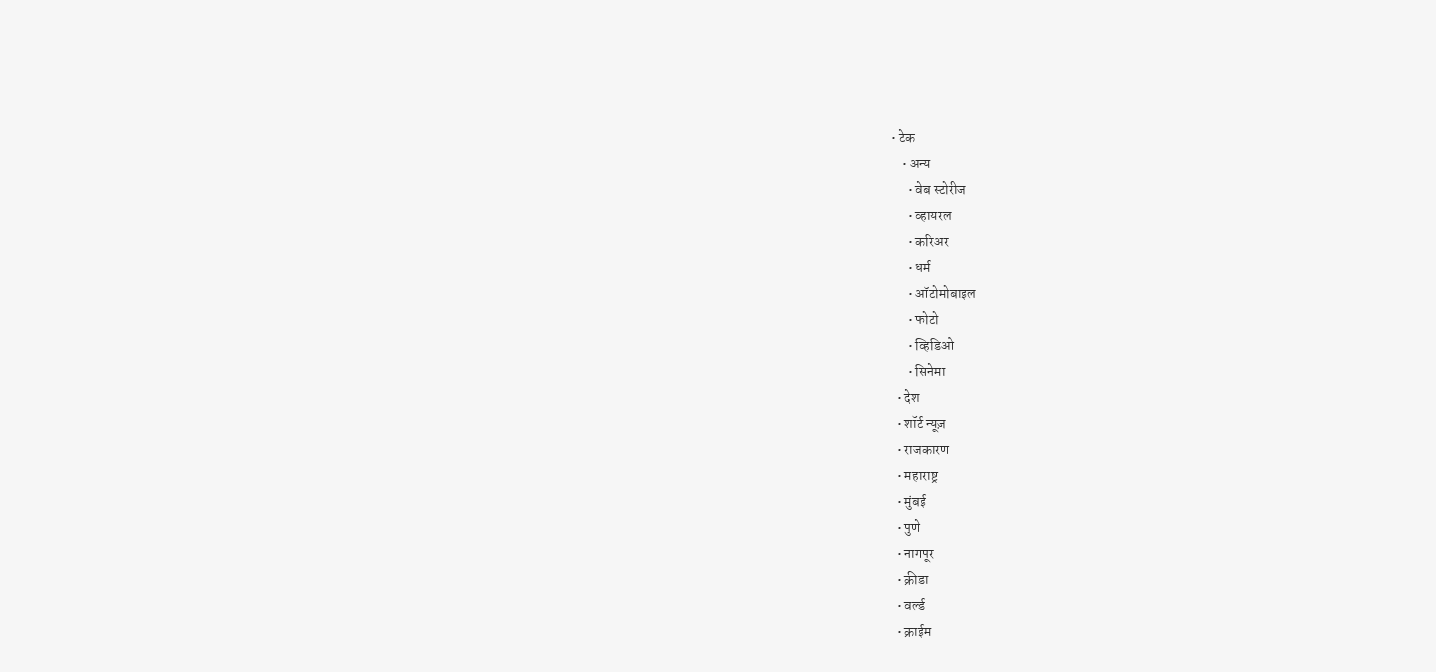• टेक
    • अन्य
      • वेब स्टोरीज
      • व्हायरल
      • करिअर
      • धर्म
      • ऑटोमोबाइल
      • फोटो
      • व्हिडिओ
      • सिनेमा
  • देश
  • शॉर्ट न्यूज़
  • राजकारण
  • महाराष्ट्र
  • मुंबई
  • पुणे
  • नागपूर
  • क्रीडा
  • वर्ल्ड
  • क्राईम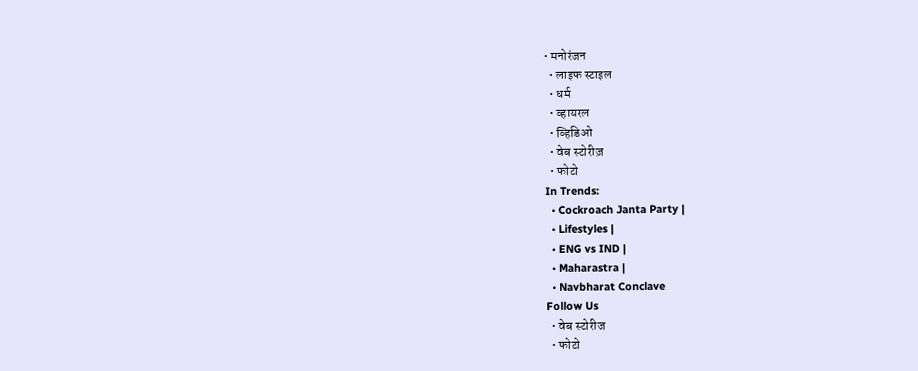• मनोरंजन
  • लाइफ स्टाइल
  • धर्म
  • व्हायरल
  • व्हिडिओ
  • वेब स्टोरीज़
  • फोटो
In Trends:
  • Cockroach Janta Party |
  • Lifestyles |
  • ENG vs IND |
  • Maharastra |
  • Navbharat Conclave
Follow Us
  • वेब स्टोरीज
  • फोटो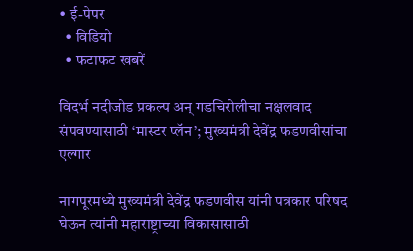• ई-पेपर
  • विडियो
  • फटाफट खबरें

विदर्भ नदीजोड प्रकल्प अन् गडचिरोलीचा नक्षलवाद संपवण्यासाठी ‘मास्टर प्लॅन’; मुख्यमंत्री देवेंद्र फडणवीसांचा एल्गार

नागपूरमध्ये मुख्यमंत्री देवेंद्र फडणवीस यांनी पत्रकार परिषद घेऊन त्यांनी महाराष्ट्राच्या विकासासाठी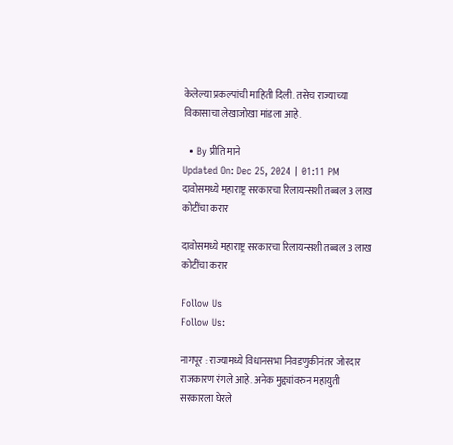केलेल्या प्रकल्पांची माहिती दिली. तसेच राज्याच्या विकासाचा लेखाजोखा मांडला आहे.

  • By प्रीति माने
Updated On: Dec 25, 2024 | 01:11 PM
दावोसमध्ये महाराष्ट्र सरकारचा रिलायन्सशी तब्बल 3 लाख कोटींचा करार

दावोसमध्ये महाराष्ट्र सरकारचा रिलायन्सशी तब्बल 3 लाख कोटींचा करार

Follow Us
Follow Us:

नागपूर : राज्यामध्ये विधानसभा निवडणुकीनंतर जोरदार राजकारण रंगले आहे. अनेक मुद्द्यांवरुन महायुती सरकारला घेरले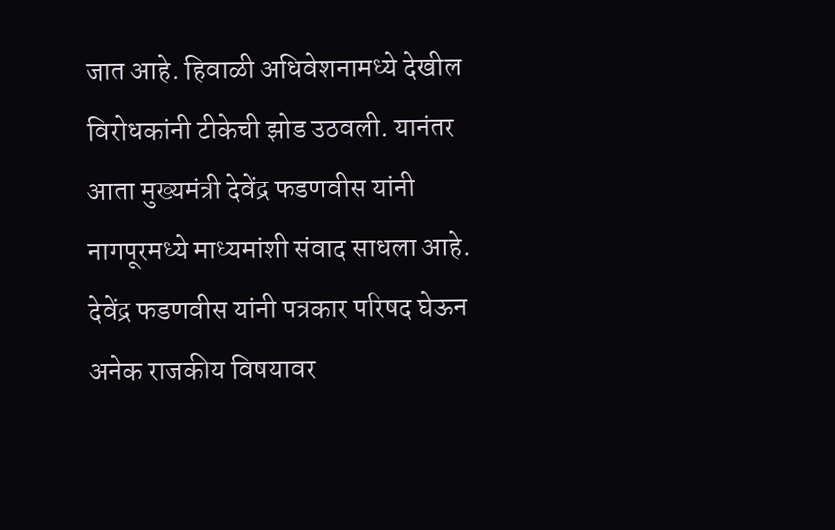जात आहे. हिवाळी अधिवेशनामध्ये देखील विरोधकांनी टीकेची झोड उठवली. यानंतर आता मुख्यमंत्री देवेंद्र फडणवीस यांनी नागपूरमध्ये माध्यमांशी संवाद साधला आहे. देवेंद्र फडणवीस यांनी पत्रकार परिषद घेऊन अनेक राजकीय विषयावर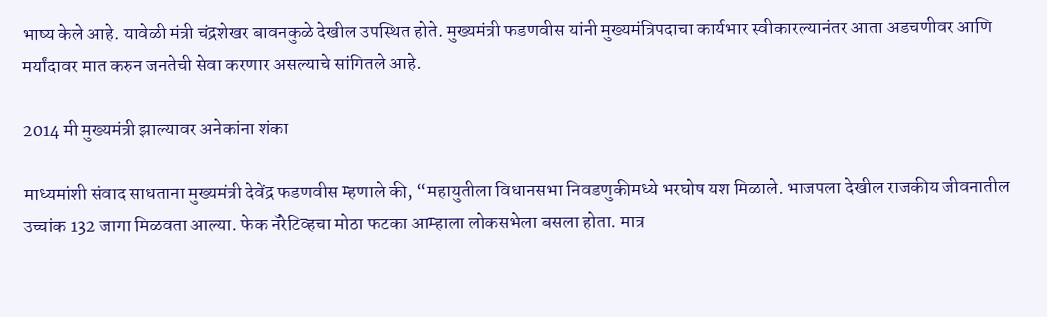भाष्य केले आहे. यावेळी मंत्री चंद्रशेखर बावनकुळे देखील उपस्थित होते. मुख्यमंत्री फडणवीस यांनी मुख्यमंत्रिपदाचा कार्यभार स्वीकारल्यानंतर आता अडचणीवर आणि मर्यांदावर मात करुन जनतेची सेवा करणार असल्याचे सांगितले आहे.

2014 मी मुख्यमंत्री झाल्यावर अनेकांना शंका

माध्यमांशी संवाद साधताना मुख्यमंत्री देवेंद्र फडणवीस म्हणाले की, “महायुतीला विधानसभा निवडणुकीमध्ये भरघोष यश मिळाले. भाजपला देखील राजकीय जीवनातील उच्चांक 132 जागा मिळवता आल्या. फेक नॅरेटिव्हचा मोठा फटका आम्हाला लोकसभेला बसला होता. मात्र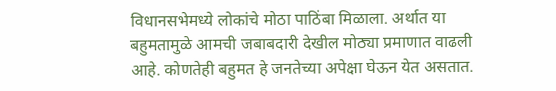विधानसभेमध्ये लोकांचे मोठा पाठिंबा मिळाला. अर्थात या बहुमतामुळे आमची जबाबदारी देखील मोठ्या प्रमाणात वाढली आहे. कोणतेही बहुमत हे जनतेच्या अपेक्षा घेऊन येत असतात.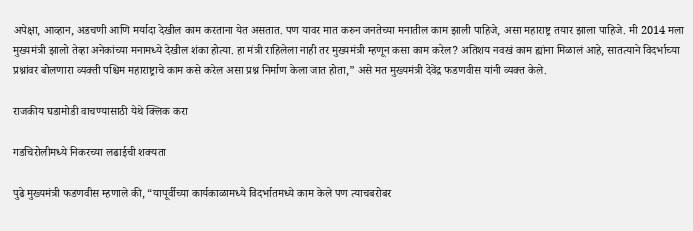अपेक्षा, आव्हान, अडचणी आणि मर्यादा देखील काम करताना येत असतात. पण यावर मात करुन जनतेच्या मनातील काम झाली पाहिजे, असा महाराष्ट्र तयार झाला पाहिजे. मी 2014 मला मुख्यमंत्री झालो तेव्हा अनेकांच्या मनामध्ये देखील शंका होत्या. हा मंत्री राहिलेला नाही तर मुख्यमंत्री म्हणून कसा काम करेल? अतिशय नवखं काम ह्यांना मिळालं आहे, सातत्याने विदर्भाच्या प्रश्नांवर बोलणारा व्यक्ती पश्चिम महाराष्ट्राचे काम कसे करेल असा प्रश्न निर्माण केला जात होता,” असे मत मुख्यमंत्री देवेंद्र फडणवीस यांनी व्यक्त केले.

राजकीय घडामोडी वाचण्यासाठी येथे क्लिक करा

गडचिरोलीमध्ये निकरच्या लढाईची शक्यता

पुढे मुख्यमंत्री फडणवीस म्हणाले की, “यापूर्वीच्या कार्यकाळामध्ये विदर्भातमध्ये काम केले पण त्याचबरोबर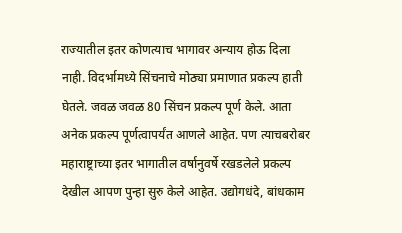राज्यातील इतर कोणत्याच भागावर अन्याय होऊ दिला नाही. विदर्भामध्ये सिंचनाचे मोठ्या प्रमाणात प्रकल्प हाती घेतले. जवळ जवळ 80 सिंचन प्रकल्प पूर्ण केले. आता अनेक प्रकल्प पूर्णत्वापर्यंत आणले आहेत. पण त्याचबरोबर महाराष्ट्राच्या इतर भागातील वर्षानुवर्षे रखडलेले प्रकल्प देखील आपण पुन्हा सुरु केले आहेत. उद्योगधंदे, बांधकाम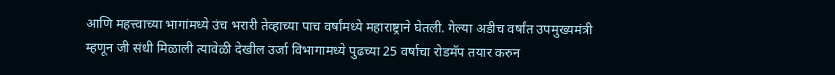आणि महत्त्वाच्या भागांमध्ये उंच भरारी तेव्हाच्या पाच वर्षांमध्ये महाराष्ट्राने घेतली. गेल्या अडीच वर्षांत उपमुख्यमंत्री म्हणून जी संधी मिळाली त्यावेळी देखील उर्जा विभागामध्ये पुढच्या 25 वर्षाचा रोडमॅप तयार करुन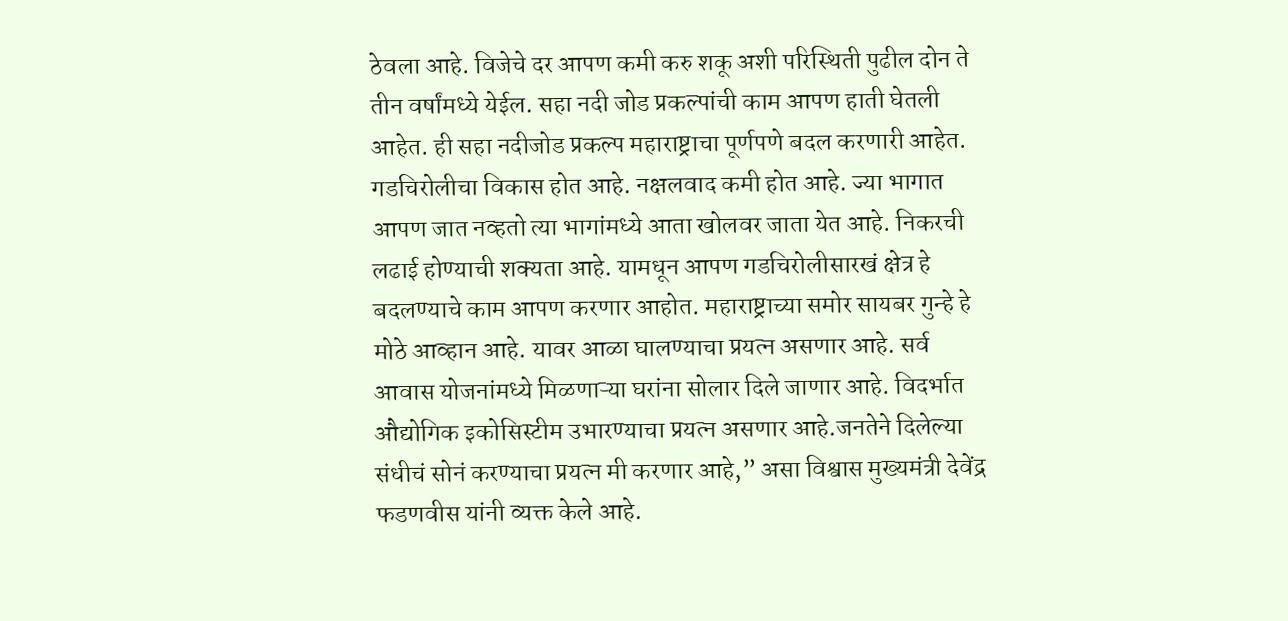ठेवला आहे. विजेचे दर आपण कमी करु शकू अशी परिस्थिती पुढील दोन ते तीन वर्षांमध्ये येईल. सहा नदी जोड प्रकल्पांची काम आपण हाती घेतली आहेत. ही सहा नदीजोड प्रकल्प महाराष्ट्राचा पूर्णपणे बदल करणारी आहेत.  गडचिरोलीचा विकास होत आहे. नक्षलवाद कमी होत आहे. ज्या भागात आपण जात नव्हतो त्या भागांमध्ये आता खोलवर जाता येत आहे. निकरची लढाई होण्याची शक्यता आहे. यामधून आपण गडचिरोलीसारखं क्षेत्र हे बदलण्याचे काम आपण करणार आहोत. महाराष्ट्राच्या समोर सायबर गुन्हे हे मोठे आव्हान आहे. यावर आळा घालण्याचा प्रयत्न असणार आहे. सर्व आवास योजनांमध्ये मिळणाऱ्या घरांना सोलार दिले जाणार आहे. विदर्भात औद्योगिक इकोसिस्टीम उभारण्याचा प्रयत्न असणार आहे.जनतेने दिलेल्या संधीचं सोनं करण्याचा प्रयत्न मी करणार आहे,” असा विश्वास मुख्यमंत्री देवेंद्र फडणवीस यांनी व्यक्त केले आहे.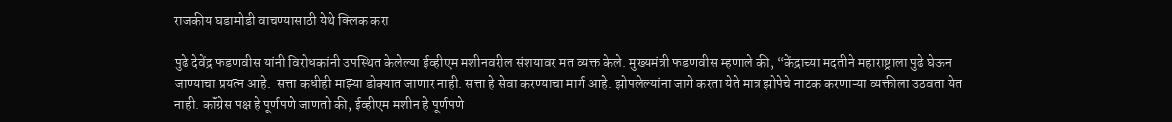राजकीय घडामोडी वाचण्यासाठी येथे क्लिक करा

पुढे देवेंद्र फडणवीस यांनी विरोधकांनी उपस्थित केलेल्या ईव्हीएम मशीनवरील संशयावर मत व्यक्त केले. मुख्यमंत्री फडणवीस म्हणाले की, “केंद्राच्या मदतीने महाराष्ट्राला पुढे घेऊन जाण्याचा प्रयत्न आहे.  सत्ता कधीही माझ्या डोक्यात जाणार नाही. सत्ता हे सेवा करण्याचा मार्ग आहे. झोपलेल्यांना जागे करता येते मात्र झोपेचे नाटक करणाऱ्या व्यक्तीला उठवता येत नाही. कॉंग्रेस पक्ष हे पूर्णपणे जाणतो की, ईव्हीएम मशीन हे पूर्णपणे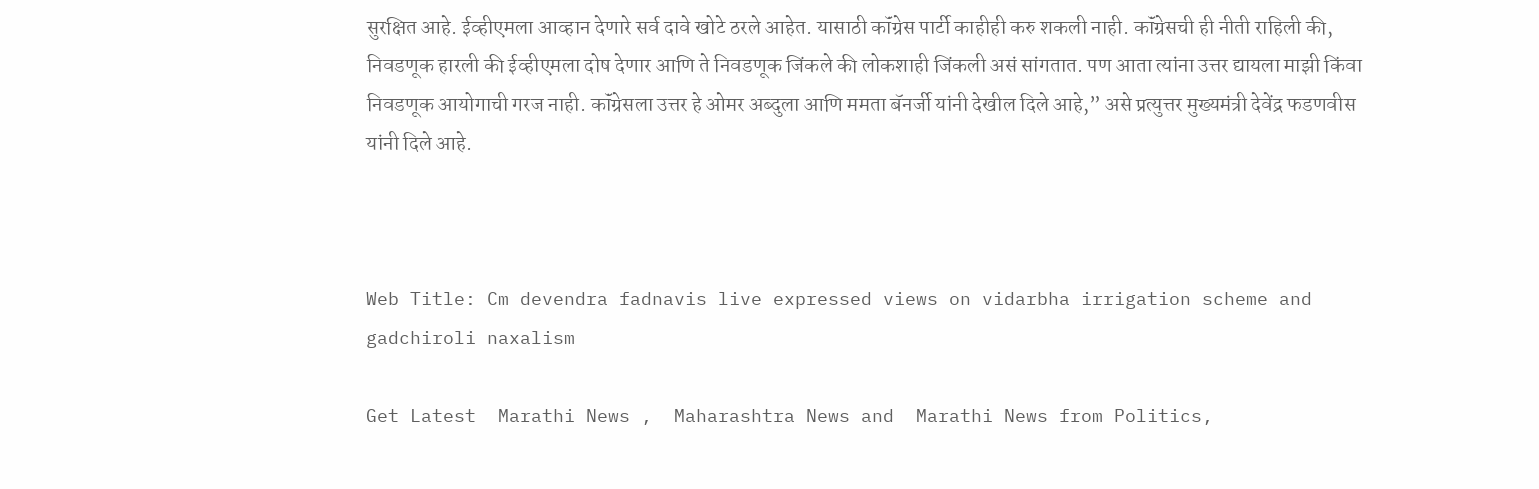सुरक्षित आहे. ईव्हीएमला आव्हान देणारे सर्व दावे खोटे ठरले आहेत. यासाठी कॉंग्रेस पार्टी काहीही करु शकली नाही. कॉंग्रेसची ही नीती राहिली की, निवडणूक हारली की ईव्हीएमला दोष देणार आणि ते निवडणूक जिंकले की लोकशाही जिंकली असं सांगतात. पण आता त्यांना उत्तर द्यायला माझी किंवा निवडणूक आयोगाची गरज नाही. कॉंग्रेसला उत्तर हे ओमर अब्दुला आणि ममता बॅनर्जी यांनी देखील दिले आहे,” असे प्रत्युत्तर मुख्यमंत्री देवेंद्र फडणवीस यांनी दिले आहे.



Web Title: Cm devendra fadnavis live expressed views on vidarbha irrigation scheme and gadchiroli naxalism

Get Latest  Marathi News ,  Maharashtra News and  Marathi News from Politics,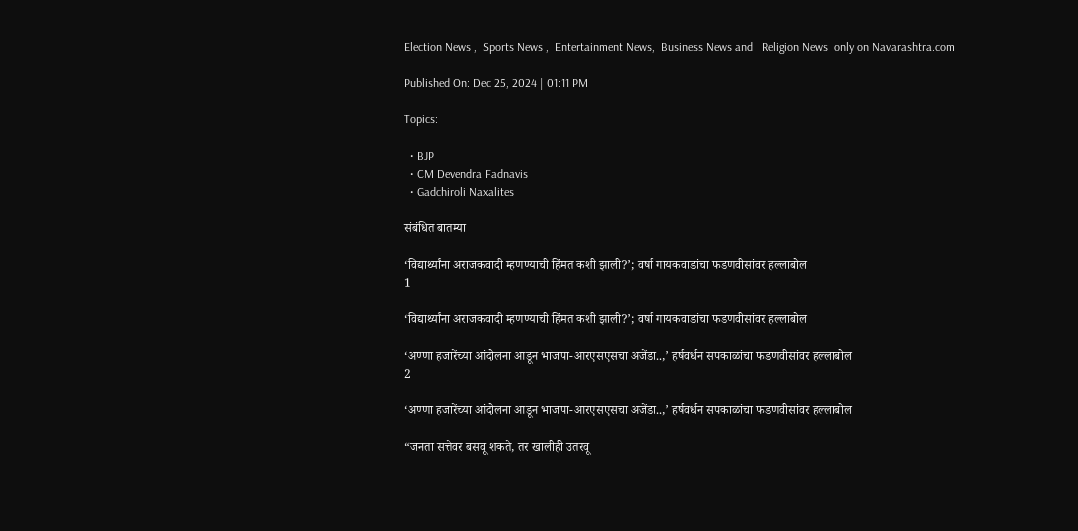Election News ,  Sports News ,  Entertainment News,  Business News and   Religion News  only on Navarashtra.com

Published On: Dec 25, 2024 | 01:11 PM

Topics:

  • BJP
  • CM Devendra Fadnavis
  • Gadchiroli Naxalites

संबंधित बातम्या

‘विद्यार्थ्यांना अराजकवादी म्हणण्याची हिंमत कशी झाली?’; वर्षा गायकवाडांचा फडणवीसांवर हल्लाबोल
1

‘विद्यार्थ्यांना अराजकवादी म्हणण्याची हिंमत कशी झाली?’; वर्षा गायकवाडांचा फडणवीसांवर हल्लाबोल

‘अण्णा हजारेंच्या आंदोलना आडून भाजपा-आरएसएसचा अजेंडा..,’ हर्षवर्धन सपकाळांचा फडणवीसांवर हल्लाबोल
2

‘अण्णा हजारेंच्या आंदोलना आडून भाजपा-आरएसएसचा अजेंडा..,’ हर्षवर्धन सपकाळांचा फडणवीसांवर हल्लाबोल

“जनता सत्तेवर बसवू शकते, तर खालीही उतरवू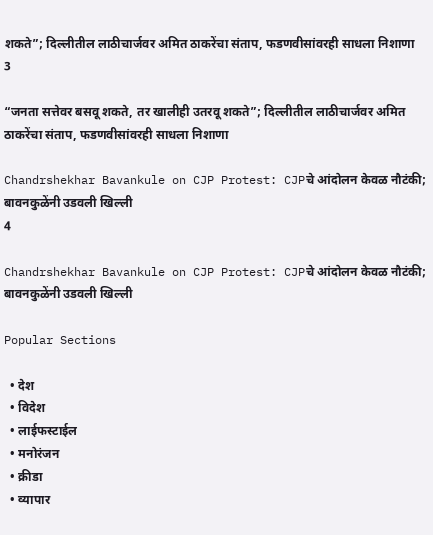शकते”; दिल्लीतील लाठीचार्जवर अमित ठाकरेंचा संताप, फडणवीसांवरही साधला निशाणा
3

“जनता सत्तेवर बसवू शकते, तर खालीही उतरवू शकते”; दिल्लीतील लाठीचार्जवर अमित ठाकरेंचा संताप, फडणवीसांवरही साधला निशाणा

Chandrshekhar Bavankule on CJP Protest: CJPचे आंदोलन केवळ नौटंकी; बावनकुळेंनी उडवली खिल्ली
4

Chandrshekhar Bavankule on CJP Protest: CJPचे आंदोलन केवळ नौटंकी; बावनकुळेंनी उडवली खिल्ली

Popular Sections

  • देश
  • विदेश
  • लाईफस्टाईल
  • मनोरंजन
  • क्रीडा
  • व्यापार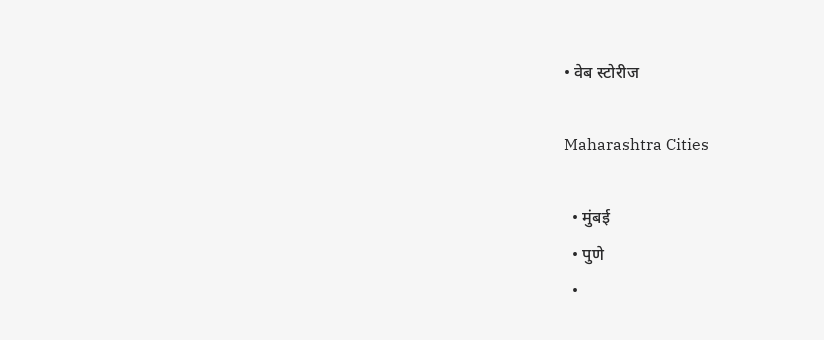• वेब स्टोरीज

Maharashtra Cities

  • मुंबई
  • पुणे
  •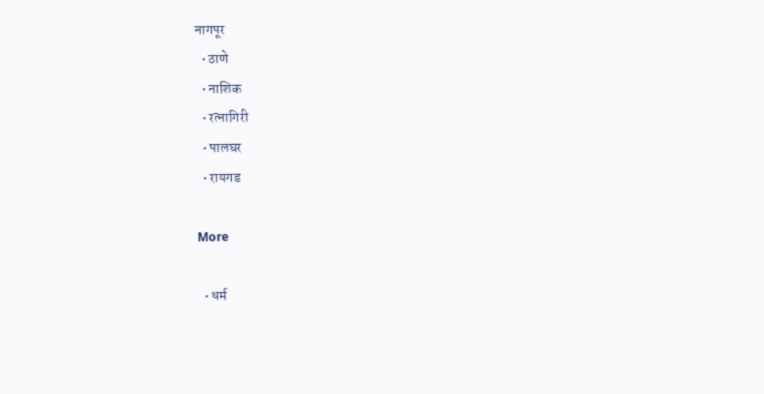नागपूर
  • ठाणे
  • नाशिक
  • रत्नागिरी
  • पालघर
  • रायगड

More

  • धर्म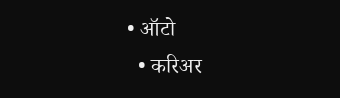• ऑटो
  • करिअर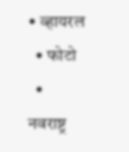• व्हायरल
  • फोटो
  • नवराष्ट्र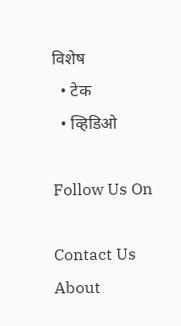विशेष
  • टेक
  • व्हिडिओ

Follow Us On

Contact Us About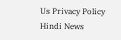Us Privacy Policy
Hindi News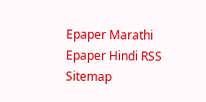Epaper Marathi Epaper Hindi RSS Sitemap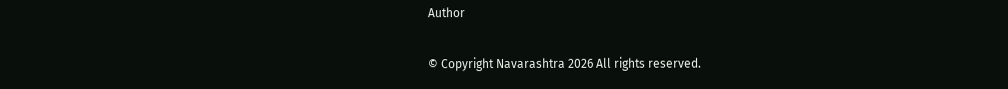Author

© Copyright Navarashtra 2026 All rights reserved.